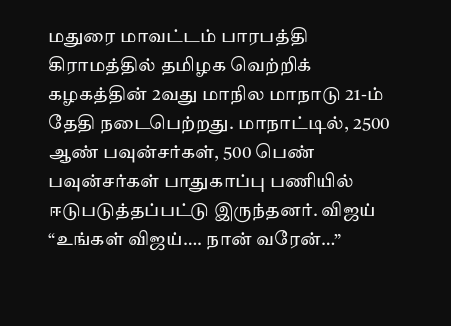மதுரை மாவட்டம் பாரபத்தி கிராமத்தில் தமிழக வெற்றிக் கழகத்தின் 2வது மாநில மாநாடு 21-ம் தேதி நடைபெற்றது. மாநாட்டில், 2500 ஆண் பவுன்சர்கள், 500 பெண் பவுன்சர்கள் பாதுகாப்பு பணியில் ஈடுபடுத்தப்பட்டு இருந்தனர். விஜய் “உங்கள் விஜய்…. நான் வரேன்…”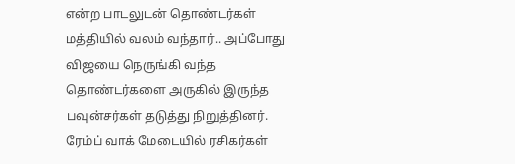என்ற பாடலுடன் தொண்டர்கள் மத்தியில் வலம் வந்தார்.. அப்போது விஜயை நெருங்கி வந்த தொண்டர்களை அருகில் இருந்த பவுன்சர்கள் தடுத்து நிறுத்தினர். ரேம்ப் வாக் மேடையில் ரசிகர்கள்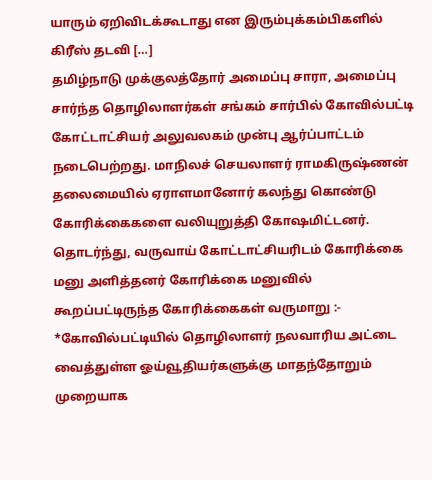யாரும் ஏறிவிடக்கூடாது என இரும்புக்கம்பிகளில் கிரீஸ் தடவி […]
தமிழ்நாடு முக்குலத்தோர் அமைப்பு சாரா, அமைப்பு சார்ந்த தொழிலாளர்கள் சங்கம் சார்பில் கோவில்பட்டி கோட்டாட்சியர் அலுவலகம் முன்பு ஆர்ப்பாட்டம் நடைபெற்றது. மாநிலச் செயலாளர் ராமகிருஷ்ணன் தலைமையில் ஏராளமானோர் கலந்து கொண்டு கோரிக்கைகளை வலியுறுத்தி கோஷமிட்டனர். தொடர்ந்து, வருவாய் கோட்டாட்சியரிடம் கோரிக்கை மனு அளித்தனர் கோரிக்கை மனுவில் கூறப்பட்டிருந்த கோரிக்கைகள் வருமாறு :- *கோவில்பட்டியில் தொழிலாளர் நலவாரிய அட்டை வைத்துள்ள ஓய்வூதியர்களுக்கு மாதந்தோறும் முறையாக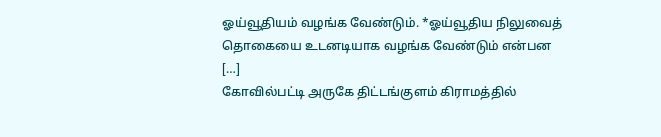ஓய்வூதியம் வழங்க வேண்டும். *ஓய்வூதிய நிலுவைத் தொகையை உடனடியாக வழங்க வேண்டும் என்பன […]
கோவில்பட்டி அருகே திட்டங்குளம் கிராமத்தில்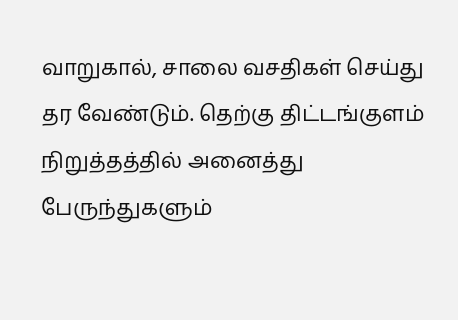வாறுகால், சாலை வசதிகள் செய்து தர வேண்டும். தெற்கு திட்டங்குளம் நிறுத்தத்தில் அனைத்து பேருந்துகளும்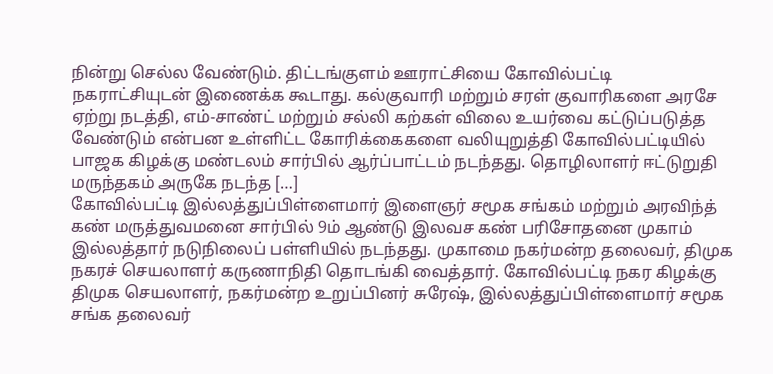நின்று செல்ல வேண்டும். திட்டங்குளம் ஊராட்சியை கோவில்பட்டி நகராட்சியுடன் இணைக்க கூடாது. கல்குவாரி மற்றும் சரள் குவாரிகளை அரசே ஏற்று நடத்தி, எம்-சாண்ட் மற்றும் சல்லி கற்கள் விலை உயர்வை கட்டுப்படுத்த வேண்டும் என்பன உள்ளிட்ட கோரிக்கைகளை வலியுறுத்தி கோவில்பட்டியில் பாஜக கிழக்கு மண்டலம் சார்பில் ஆர்ப்பாட்டம் நடந்தது. தொழிலாளர் ஈட்டுறுதி மருந்தகம் அருகே நடந்த […]
கோவில்பட்டி இல்லத்துப்பிள்ளைமார் இளைஞர் சமூக சங்கம் மற்றும் அரவிந்த் கண் மருத்துவமனை சார்பில் 9ம் ஆண்டு இலவச கண் பரிசோதனை முகாம் இல்லத்தார் நடுநிலைப் பள்ளியில் நடந்தது. முகாமை நகர்மன்ற தலைவர், திமுக நகரச் செயலாளர் கருணாநிதி தொடங்கி வைத்தார். கோவில்பட்டி நகர கிழக்கு திமுக செயலாளர், நகர்மன்ற உறுப்பினர் சுரேஷ், இல்லத்துப்பிள்ளைமார் சமூக சங்க தலைவர்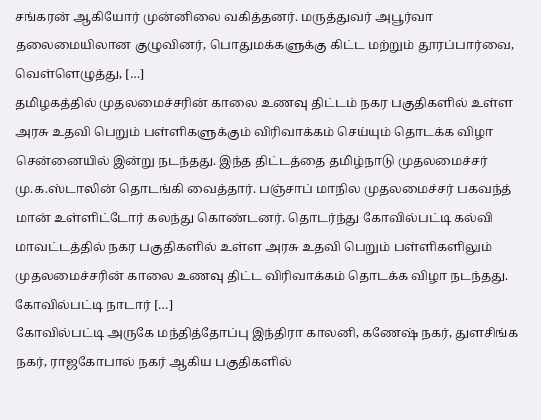சங்கரன் ஆகியோர் முன்னிலை வகித்தனர். மருத்துவர் அபூர்வா தலைமையிலான குழுவினர், பொதுமக்களுக்கு கிட்ட மற்றும் தூரப்பார்வை, வெள்ளெழுத்து, […]
தமிழகத்தில் முதலமைச்சரின் காலை உணவு திட்டம் நகர பகுதிகளில் உள்ள அரசு உதவி பெறும் பள்ளிகளுக்கும் விரிவாக்கம் செய்யும் தொடக்க விழா சென்னையில் இன்று நடந்தது. இந்த திட்டத்தை தமிழ்நாடு முதலமைச்சர் மு.க.ஸ்டாலின் தொடங்கி வைத்தார். பஞ்சாப் மாநில முதலமைச்சர் பகவந்த் மான் உள்ளிட்டோர் கலந்து கொண்டனர். தொடர்ந்து கோவில்பட்டி கல்வி மாவட்டத்தில் நகர பகுதிகளில் உள்ள அரசு உதவி பெறும் பள்ளிகளிலும் முதலமைச்சரின் காலை உணவு திட்ட விரிவாக்கம் தொடக்க விழா நடந்தது. கோவில்பட்டி நாடார் […]
கோவில்பட்டி அருகே மந்தித்தோப்பு இந்திரா காலனி, கணேஷ் நகர், துளசிங்க நகர், ராஜகோபால் நகர் ஆகிய பகுதிகளில்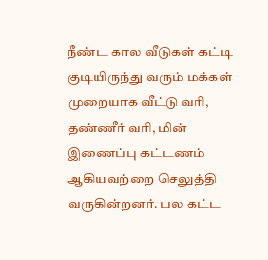நீண்ட கால வீடுகள் கட்டி குடியிருந்து வரும் மக்கள் முறையாக வீட்டு வரி, தண்ணீர் வரி, மின் இணைப்பு கட்டணம் ஆகியவற்றை செலுத்தி வருகின்றனர். பல கட்ட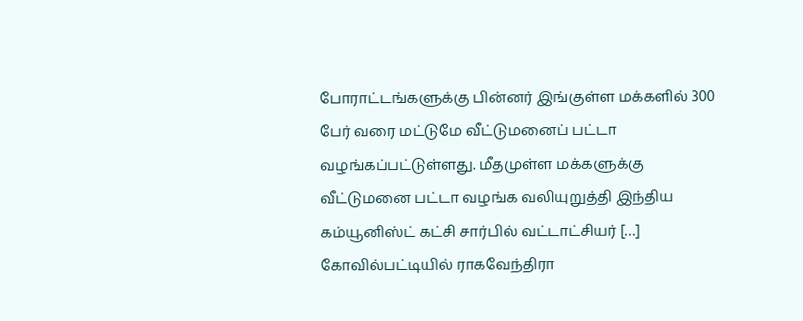போராட்டங்களுக்கு பின்னர் இங்குள்ள மக்களில் 300 பேர் வரை மட்டுமே வீட்டுமனைப் பட்டா வழங்கப்பட்டுள்ளது. மீதமுள்ள மக்களுக்கு வீட்டுமனை பட்டா வழங்க வலியுறுத்தி இந்திய கம்யூனிஸ்ட் கட்சி சார்பில் வட்டாட்சியர் […]
கோவில்பட்டியில் ராகவேந்திரா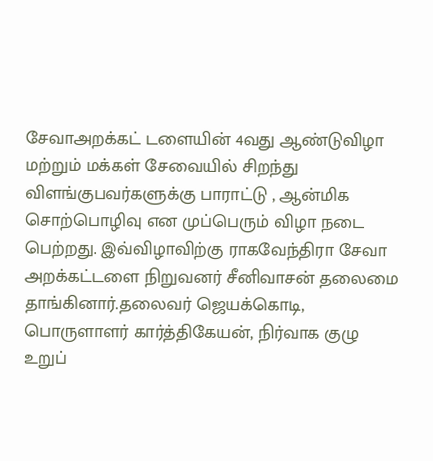சேவாஅறக்கட் டளையின் 4வது ஆண்டுவிழா மற்றும் மக்கள் சேவையில் சிறந்து விளங்குபவர்களுக்கு பாராட்டு , ஆன்மிக சொற்பொழிவு என முப்பெரும் விழா நடை பெற்றது. இவ்விழாவிற்கு ராகவேந்திரா சேவா அறக்கட்டளை நிறுவனர் சீனிவாசன் தலைமை தாங்கினார்.தலைவர் ஜெயக்கொடி, பொருளாளர் கார்த்திகேயன், நிர்வாக குழு உறுப்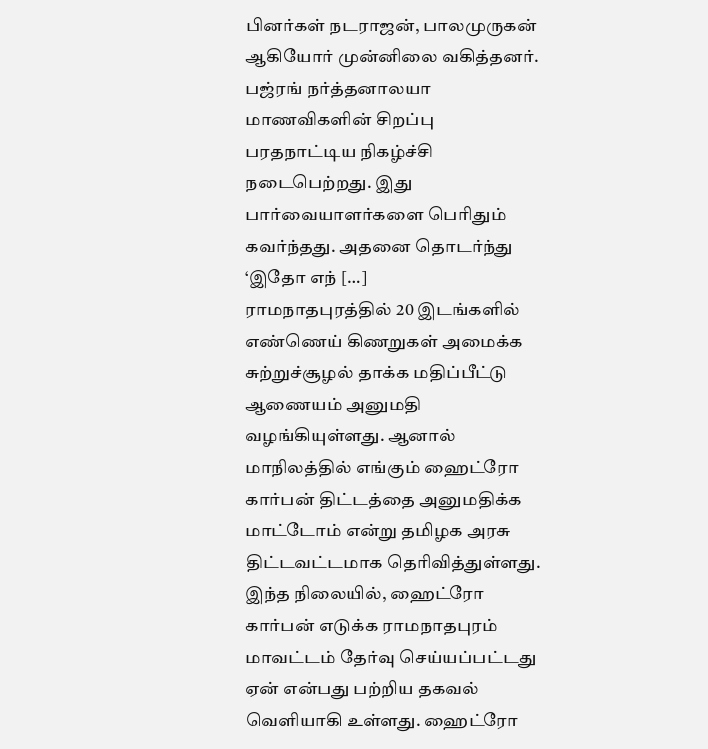பினர்கள் நடராஜன், பாலமுருகன் ஆகியோர் முன்னிலை வகித்தனர். பஜ்ரங் நர்த்தனாலயா மாணவிகளின் சிறப்பு பரதநாட்டிய நிகழ்ச்சி நடைபெற்றது. இது பார்வையாளர்களை பெரிதும் கவர்ந்தது. அதனை தொடர்ந்து ‘இதோ எந் […]
ராமநாதபுரத்தில் 20 இடங்களில் எண்ணெய் கிணறுகள் அமைக்க சுற்றுச்சூழல் தாக்க மதிப்பீட்டு ஆணையம் அனுமதி வழங்கியுள்ளது. ஆனால் மாநிலத்தில் எங்கும் ஹைட்ரோ கார்பன் திட்டத்தை அனுமதிக்க மாட்டோம் என்று தமிழக அரசு திட்டவட்டமாக தெரிவித்துள்ளது. இந்த நிலையில், ஹைட்ரோ கார்பன் எடுக்க ராமநாதபுரம் மாவட்டம் தேர்வு செய்யப்பட்டது ஏன் என்பது பற்றிய தகவல் வெளியாகி உள்ளது. ஹைட்ரோ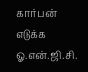கார்பன் எடுக்க ஓ.என்.ஜி.சி.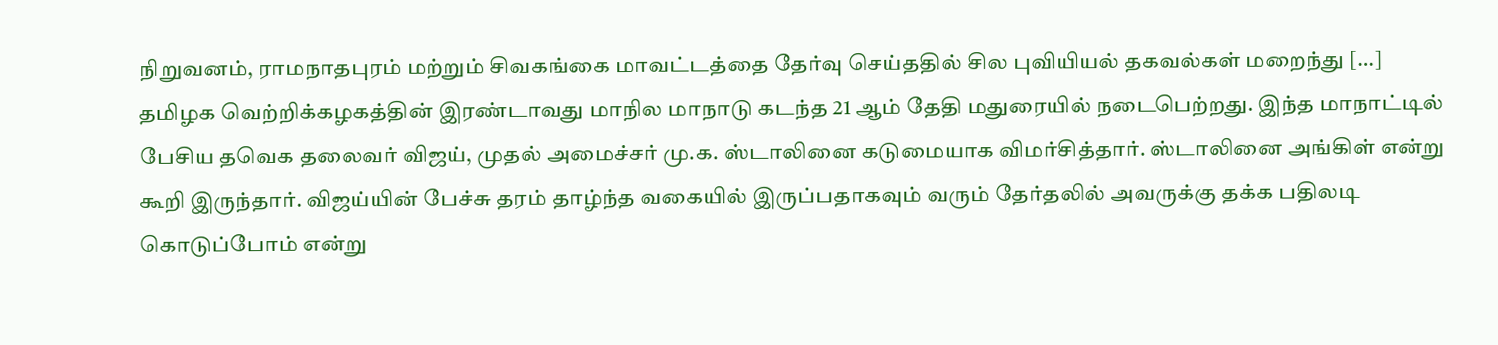நிறுவனம், ராமநாதபுரம் மற்றும் சிவகங்கை மாவட்டத்தை தேர்வு செய்ததில் சில புவியியல் தகவல்கள் மறைந்து […]
தமிழக வெற்றிக்கழகத்தின் இரண்டாவது மாநில மாநாடு கடந்த 21 ஆம் தேதி மதுரையில் நடைபெற்றது. இந்த மாநாட்டில் பேசிய தவெக தலைவர் விஜய், முதல் அமைச்சர் மு.க. ஸ்டாலினை கடுமையாக விமர்சித்தார். ஸ்டாலினை அங்கிள் என்று கூறி இருந்தார். விஜய்யின் பேச்சு தரம் தாழ்ந்த வகையில் இருப்பதாகவும் வரும் தேர்தலில் அவருக்கு தக்க பதிலடி கொடுப்போம் என்று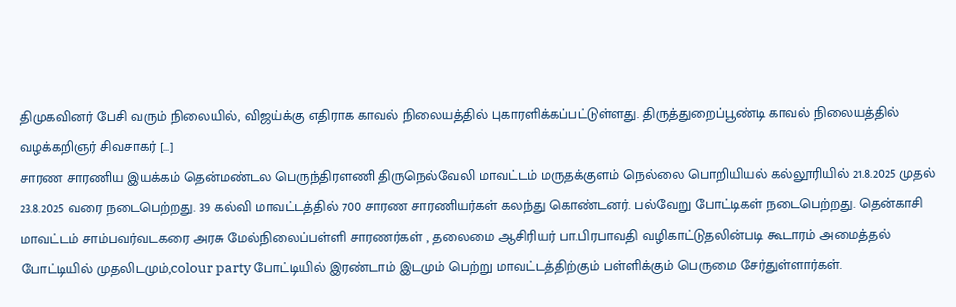திமுகவினர் பேசி வரும் நிலையில், விஜய்க்கு எதிராக காவல் நிலையத்தில் புகாரளிக்கப்பட்டுள்ளது. திருத்துறைப்பூண்டி காவல் நிலையத்தில் வழக்கறிஞர் சிவசாகர் […]
சாரண சாரணிய இயக்கம் தென்மண்டல பெருந்திரளணி திருநெல்வேலி மாவட்டம் மருதக்குளம் நெல்லை பொறியியல் கல்லூரியில் 21.8.2025 முதல் 23.8.2025 வரை நடைபெற்றது. 39 கல்வி மாவட்டத்தில் 700 சாரண சாரணியர்கள் கலந்து கொண்டனர். பல்வேறு போட்டிகள் நடைபெற்றது. தென்காசி மாவட்டம் சாம்பவர்வடகரை அரசு மேல்நிலைப்பள்ளி சாரணர்கள் , தலைமை ஆசிரியர் பா.பிரபாவதி வழிகாட்டுதலின்படி கூடாரம் அமைத்தல் போட்டியில் முதலிடமும்,colour party போட்டியில் இரண்டாம் இடமும் பெற்று மாவட்டத்திற்கும் பள்ளிக்கும் பெருமை சேர்துள்ளார்கள்.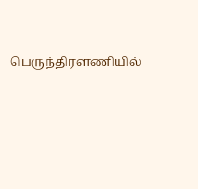பெருந்திரளணியில்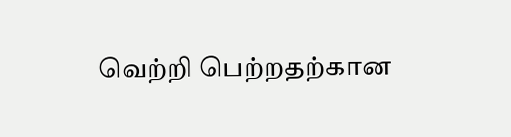வெற்றி பெற்றதற்கான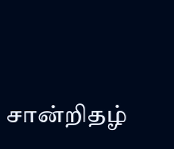சான்றிதழ்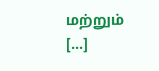மற்றும் […]